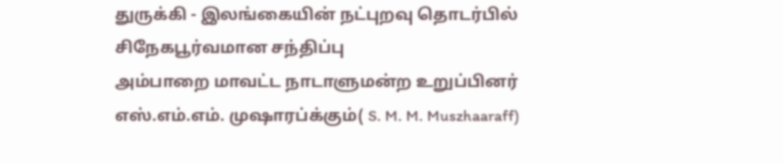துருக்கி - இலங்கையின் நட்புறவு தொடர்பில் சிநேகபூர்வமான சந்திப்பு
அம்பாறை மாவட்ட நாடாளுமன்ற உறுப்பினர் எஸ்.எம்.எம். முஷாரப்க்கும்( S. M. M. Muszhaaraff)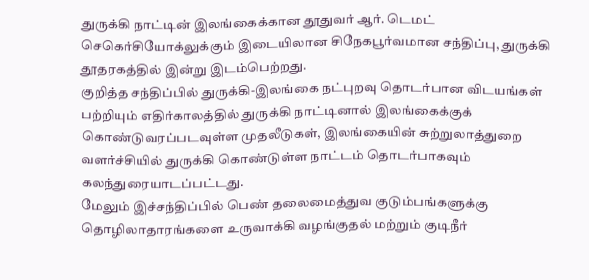துருக்கி நாட்டின் இலங்கைக்கான தூதுவர் ஆர். டெமட் செகெர்சியோக்லுக்கும் இடையிலான சிநேகபூர்வமான சந்திப்பு, துருக்கி தூதரகத்தில் இன்று இடம்பெற்றது.
குறித்த சந்திப்பில் துருக்கி-இலங்கை நட்புறவு தொடர்பான விடயங்கள் பற்றியும் எதிர்காலத்தில் துருக்கி நாட்டினால் இலங்கைக்குக் கொண்டுவரப்படவுள்ள முதலீடுகள், இலங்கையின் சுற்றுலாத்துறை வளர்ச்சியில் துருக்கி கொண்டுள்ள நாட்டம் தொடர்பாகவும் கலந்துரையாடப்பட்டது.
மேலும் இச்சந்திப்பில் பெண் தலைமைத்துவ குடும்பங்களுக்கு தொழிலாதாரங்களை உருவாக்கி வழங்குதல் மற்றும் குடிநீர்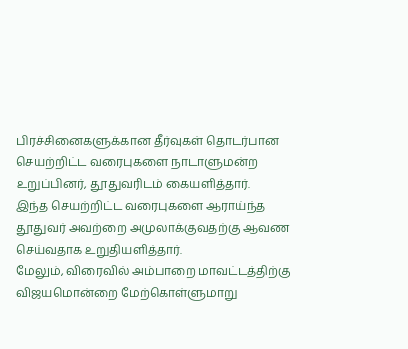பிரச்சினைகளுக்கான தீர்வுகள் தொடர்பான செயற்றிட்ட வரைபுகளை நாடாளுமன்ற உறுப்பினர், தூதுவரிடம் கையளித்தார்.
இந்த செயற்றிட்ட வரைபுகளை ஆராய்ந்த தூதுவர் அவற்றை அமுலாக்குவதற்கு ஆவண செய்வதாக உறுதியளித்தார்.
மேலும், விரைவில் அம்பாறை மாவட்டத்திற்கு விஜயமொன்றை மேற்கொள்ளுமாறு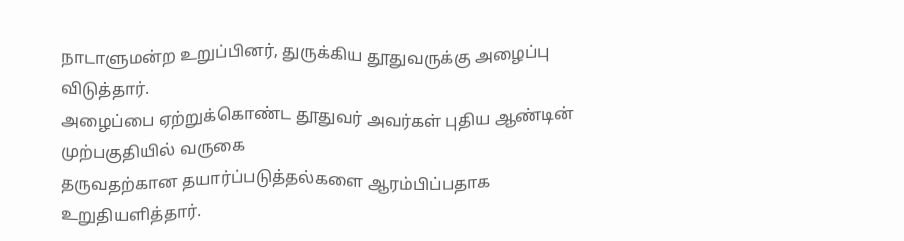நாடாளுமன்ற உறுப்பினர், துருக்கிய தூதுவருக்கு அழைப்பு விடுத்தார்.
அழைப்பை ஏற்றுக்கொண்ட தூதுவர் அவர்கள் புதிய ஆண்டின் முற்பகுதியில் வருகை
தருவதற்கான தயார்ப்படுத்தல்களை ஆரம்பிப்பதாக உறுதியளித்தார்.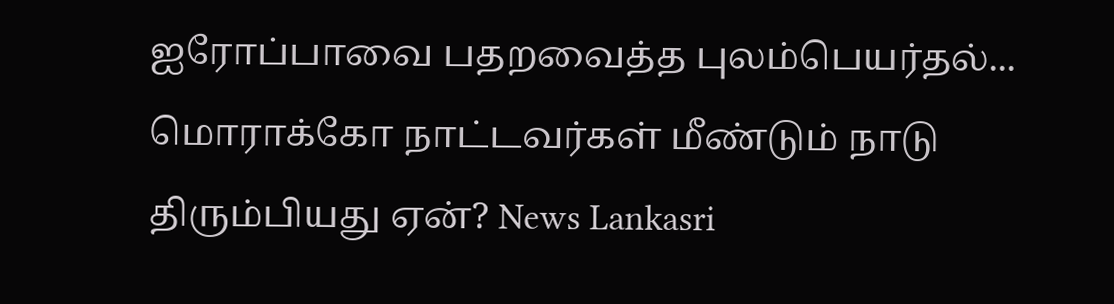ஐரோப்பாவை பதறவைத்த புலம்பெயர்தல்... மொராக்கோ நாட்டவர்கள் மீண்டும் நாடு திரும்பியது ஏன்? News Lankasri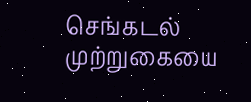செங்கடல் முற்றுகையை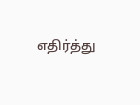எதிர்த்து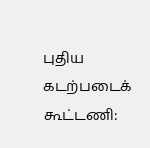புதிய கடற்படைக் கூட்டணி: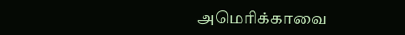அமெரிக்காவை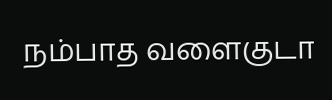நம்பாத வளைகுடா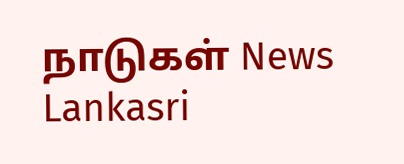நாடுகள் News Lankasri